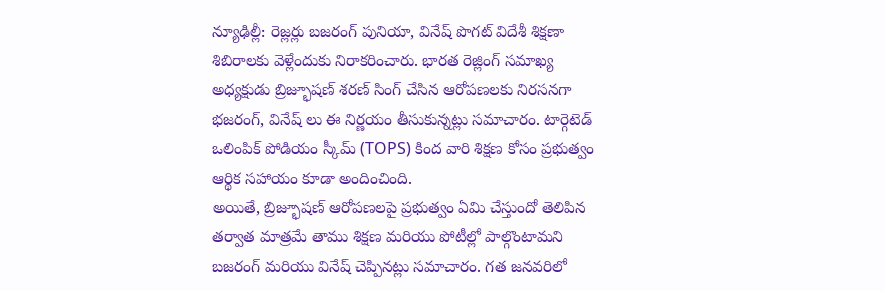న్యూఢిల్లీ: రెజ్లర్లు బజరంగ్ పునియా, వినేష్ పొగట్ విదేశీ శిక్షణా శిబిరాలకు వెళ్లేందుకు నిరాకరించారు. భారత రెజ్లింగ్ సమాఖ్య అధ్యక్షుడు బ్రిజ్భూషణ్ శరణ్ సింగ్ చేసిన ఆరోపణలకు నిరసనగా భజరంగ్, వినేష్ లు ఈ నిర్ణయం తీసుకున్నట్లు సమాచారం. టార్గెటెడ్ ఒలింపిక్ పోడియం స్కీమ్ (TOPS) కింద వారి శిక్షణ కోసం ప్రభుత్వం ఆర్థిక సహాయం కూడా అందించింది.
అయితే, బ్రిజ్భూషణ్ ఆరోపణలపై ప్రభుత్వం ఏమి చేస్తుందో తెలిపిన తర్వాత మాత్రమే తాము శిక్షణ మరియు పోటీల్లో పాల్గొంటామని బజరంగ్ మరియు వినేష్ చెప్పినట్లు సమాచారం. గత జనవరిలో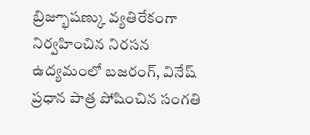బ్రిజ్భూషణ్కు వ్యతిరేకంగా నిర్వహించిన నిరసన ఉద్యమంలో బజరంగ్, వినేష్ ప్రధాన పాత్ర పోషించిన సంగతి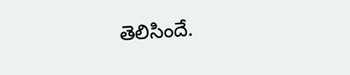తెలిసిందే.